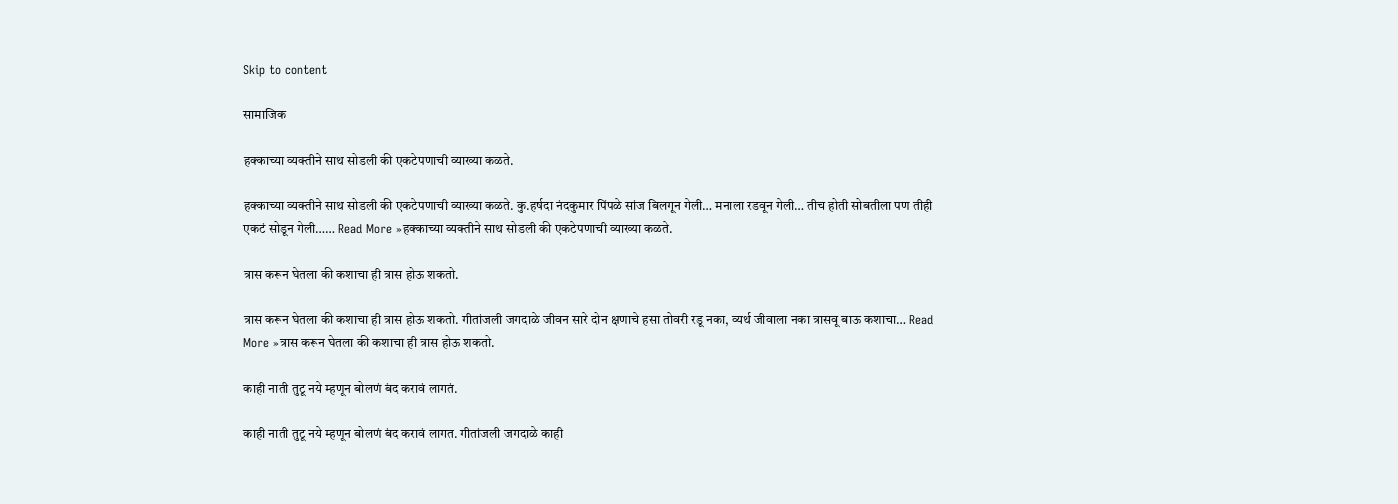Skip to content

सामाजिक

हक्काच्या व्यक्तीने साथ सोडली की एकटेपणाची व्याख्या कळते.

हक्काच्या व्यक्तीने साथ सोडली की एकटेपणाची व्याख्या कळते. कु.हर्षदा नंदकुमार पिंपळे सांज बिलगून गेली… मनाला रडवून गेली… तीच होती सोबतीला पण तीही एकटं सोडून गेली…… Read More »हक्काच्या व्यक्तीने साथ सोडली की एकटेपणाची व्याख्या कळते.

त्रास करून घेतला की कशाचा ही त्रास होऊ शकतो.

त्रास करून घेतला की कशाचा ही त्रास होऊ शकतो. गीतांजली जगदाळे जीवन सारे दोन क्षणाचे हसा तोवरी रडू नका, व्यर्थ जीवाला नका त्रासवू बाऊ कशाचा… Read More »त्रास करून घेतला की कशाचा ही त्रास होऊ शकतो.

काही नाती तुटू नये म्हणून बोलणं बंद करावं लागतं.

काही नाती तुटू नये म्हणून बोलणं बंद करावं लागत. गीतांजली जगदाळे काही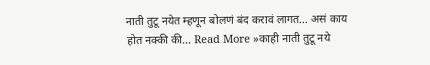नाती तुटू नयेत म्हणून बोलणं बंद करावं लागत… असं काय होत नक्की की… Read More »काही नाती तुटू नये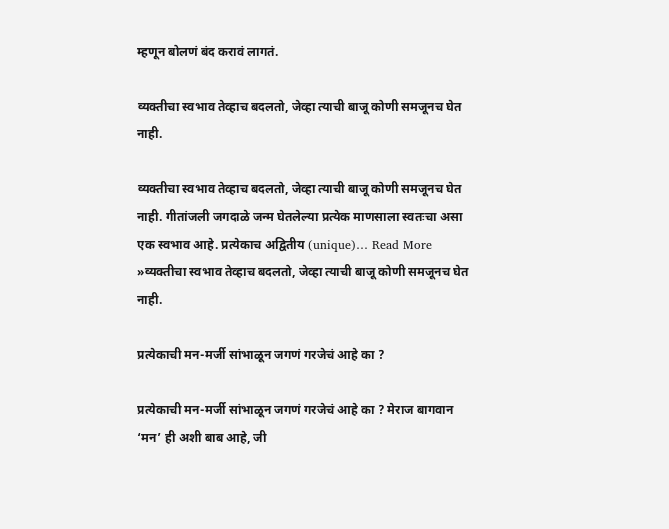म्हणून बोलणं बंद करावं लागतं.

व्यक्तीचा स्वभाव तेव्हाच बदलतो, जेव्हा त्याची बाजू कोणी समजूनच घेत नाही.

व्यक्तीचा स्वभाव तेव्हाच बदलतो, जेव्हा त्याची बाजू कोणी समजूनच घेत नाही. गीतांजली जगदाळे जन्म घेतलेल्या प्रत्येक माणसाला स्वतःचा असा एक स्वभाव आहे. प्रत्येकाच अद्वितीय (unique)… Read More »व्यक्तीचा स्वभाव तेव्हाच बदलतो, जेव्हा त्याची बाजू कोणी समजूनच घेत नाही.

प्रत्येकाची मन-मर्जी सांभाळून जगणं गरजेचं आहे का ?

प्रत्येकाची मन-मर्जी सांभाळून जगणं गरजेचं आहे का ? मेराज बागवान ‘मन’ ही अशी बाब आहे, जी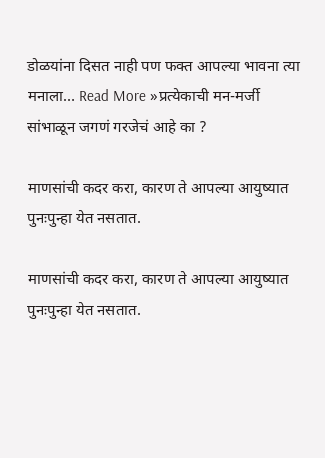डोळयांना दिसत नाही पण फक्त आपल्या भावना त्या मनाला… Read More »प्रत्येकाची मन-मर्जी सांभाळून जगणं गरजेचं आहे का ?

माणसांची कदर करा, कारण ते आपल्या आयुष्यात पुनःपुन्हा येत नसतात.

माणसांची कदर करा, कारण ते आपल्या आयुष्यात पुनःपुन्हा येत नसतात.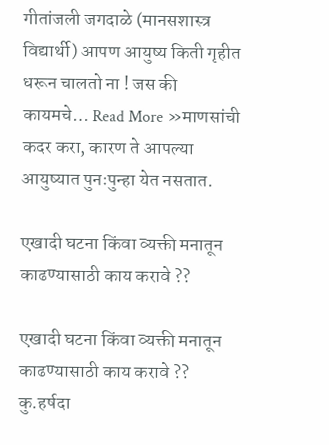गीतांजली जगदाळे (मानसशास्त्र विद्यार्थी) आपण आयुष्य किती गृहीत धरून चालतो ना ! जस की कायमचे… Read More »माणसांची कदर करा, कारण ते आपल्या आयुष्यात पुनःपुन्हा येत नसतात.

एखादी घटना किंवा व्यक्ती मनातून काढण्यासाठी काय करावे ??

एखादी घटना किंवा व्यक्ती मनातून काढण्यासाठी काय करावे ?? कु.हर्षदा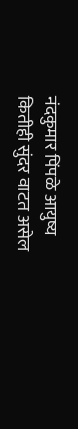नंदकुमार पिंपळे आयुष्य कितीही सुंदर वाटत असेल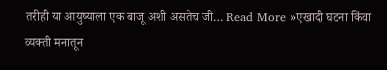तरीही या आयुष्याला एक बाजू अशी असतेच जी… Read More »एखादी घटना किंवा व्यक्ती मनातून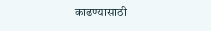काढण्यासाठी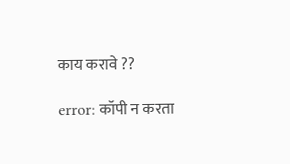काय करावे ??

error: कॉपी न करता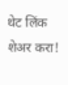थेट लिंक शेअर करा!